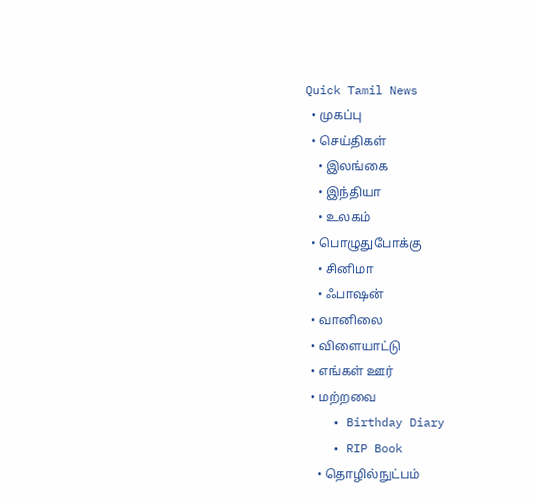Quick Tamil News
  • முகப்பு
  • செய்திகள்
    • இலங்கை
    • இந்தியா
    • உலகம்
  • பொழுதுபோக்கு
    • சினிமா
    • ஃபாஷன்
  • வானிலை
  • விளையாட்டு
  • எங்கள் ஊர்
  • மற்றவை
    • Birthday Diary
    • RIP Book
    • தொழில்நுட்பம்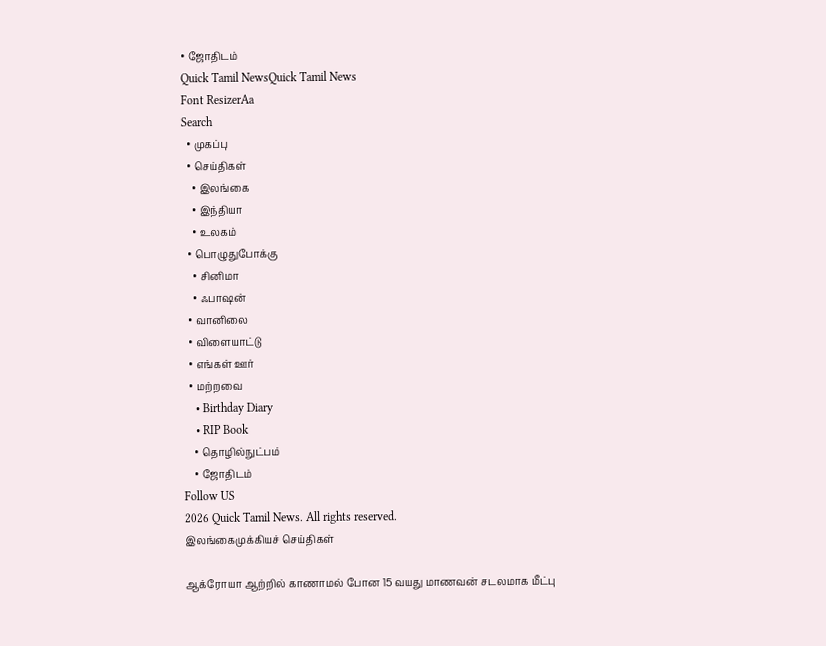• ஜோதிடம்
Quick Tamil NewsQuick Tamil News
Font ResizerAa
Search
  • முகப்பு
  • செய்திகள்
    • இலங்கை
    • இந்தியா
    • உலகம்
  • பொழுதுபோக்கு
    • சினிமா
    • ஃபாஷன்
  • வானிலை
  • விளையாட்டு
  • எங்கள் ஊர்
  • மற்றவை
    • Birthday Diary
    • RIP Book
    • தொழில்நுட்பம்
    • ஜோதிடம்
Follow US
2026 Quick Tamil News. All rights reserved.
இலங்கைமுக்கியச் செய்திகள்

ஆக்ரோயா ஆற்றில் காணாமல் போன 15 வயது மாணவன் சடலமாக மீட்பு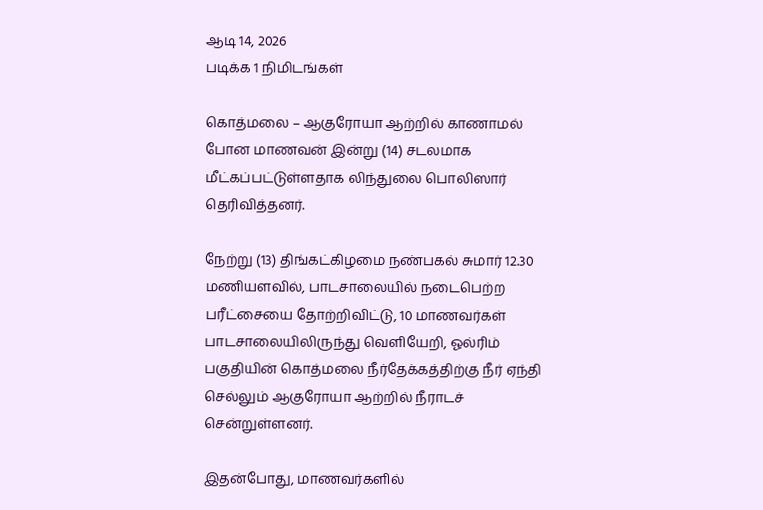ஆடி 14, 2026
படிக்க 1 நிமிடங்கள்

கொத்மலை – ஆகுரோயா ஆற்றில் காணாமல் போன மாணவன் இன்று (14) சடலமாக மீட்கப்பட்டுள்ளதாக லிந்துலை பொலிஸார் தெரிவித்தனர்.

நேற்று (13) திங்கட்கிழமை நண்பகல் சுமார் 12.30 மணியளவில், பாடசாலையில் நடைபெற்ற பரீட்சையை தோற்றிவிட்டு, 10 மாணவர்கள் பாடசாலையிலிருந்து வெளியேறி, ஓல்ரிம் பகுதியின் கொத்மலை நீர்தேக்கத்திற்கு நீர் ஏந்தி செல்லும் ஆகுரோயா ஆற்றில் நீராடச் சென்றுள்ளனர்.

இதன்போது, மாணவர்களில்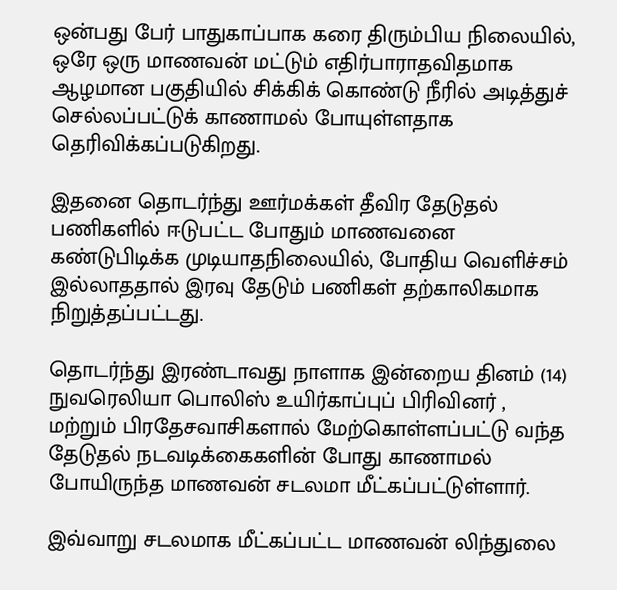ஒன்பது பேர் பாதுகாப்பாக கரை திரும்பிய நிலையில், ஒரே ஒரு மாணவன் மட்டும் எதிர்பாராதவிதமாக ஆழமான பகுதியில் சிக்கிக் கொண்டு நீரில் அடித்துச் செல்லப்பட்டுக் காணாமல் போயுள்ளதாக தெரிவிக்கப்படுகிறது.

இதனை தொடர்ந்து ஊர்மக்கள் தீவிர தேடுதல் பணிகளில் ஈடுபட்ட போதும் மாணவனை கண்டுபிடிக்க முடியாதநிலையில், போதிய வெளிச்சம் இல்லாததால் இரவு தேடும் பணிகள் தற்காலிகமாக நிறுத்தப்பட்டது.

தொடர்ந்து இரண்டாவது நாளாக இன்றைய தினம் (14) நுவரெலியா பொலிஸ் உயிர்காப்புப் பிரிவினர் , மற்றும் பிரதேசவாசிகளால் மேற்கொள்ளப்பட்டு வந்த தேடுதல் நடவடிக்கைகளின் போது காணாமல் போயிருந்த மாணவன் சடலமா மீட்கப்பட்டுள்ளார்.

இவ்வாறு சடலமாக மீட்கப்பட்ட மாணவன் லிந்துலை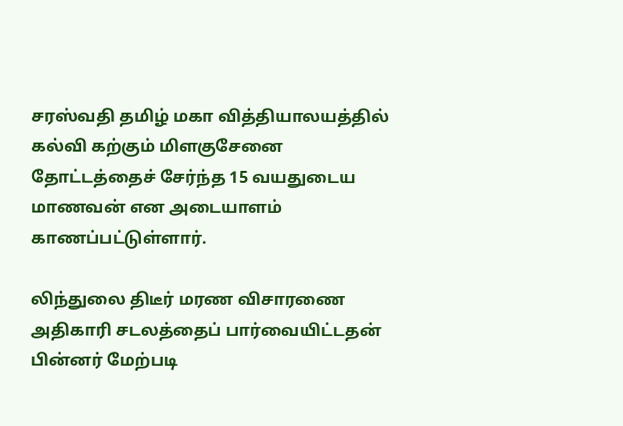சரஸ்வதி தமிழ் மகா வித்தியாலயத்தில் கல்வி கற்கும் மிளகுசேனை தோட்டத்தைச் சேர்ந்த 15 வயதுடைய மாணவன் என அடையாளம் காணப்பட்டுள்ளார்.

லிந்துலை திடீர் மரண விசாரணை அதிகாரி சடலத்தைப் பார்வையிட்டதன் பின்னர் மேற்படி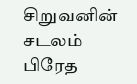சிறுவனின் சடலம் பிரேத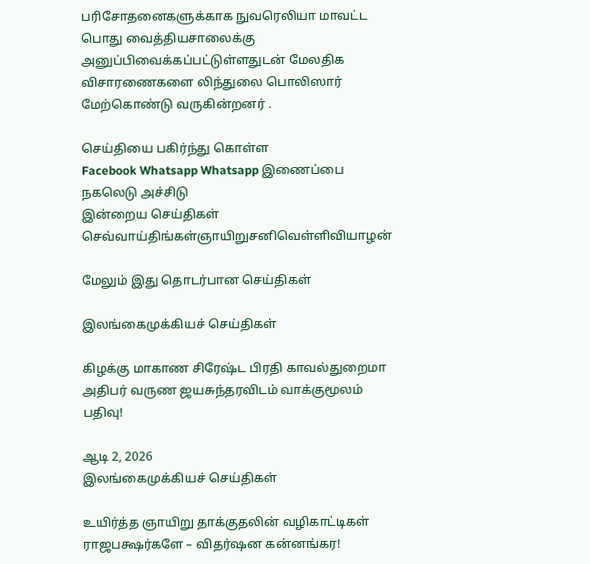பரிசோதனைகளுக்காக நுவரெலியா மாவட்ட பொது வைத்தியசாலைக்கு அனுப்பிவைக்கப்பட்டுள்ளதுடன் மேலதிக விசாரணைகளை லிந்துலை பொலிஸார் மேற்கொண்டு வருகின்றனர் .

செய்தியை பகிர்ந்து கொள்ள
Facebook Whatsapp Whatsapp இணைப்பை நகலெடு அச்சிடு
இன்றைய செய்திகள்
செவ்வாய்திங்கள்ஞாயிறுசனிவெள்ளிவியாழன்

மேலும் இது தொடர்பான செய்திகள்

இலங்கைமுக்கியச் செய்திகள்

கிழக்கு மாகாண சிரேஷ்ட பிரதி காவல்துறைமா அதிபர் வருண ஜயசுந்தரவிடம் வாக்குமூலம் பதிவு!

ஆடி 2, 2026
இலங்கைமுக்கியச் செய்திகள்

உயிர்த்த ஞாயிறு தாக்குதலின் வழிகாட்டிகள் ராஜபக்ஷர்களே – விதர்ஷன கன்னங்கர!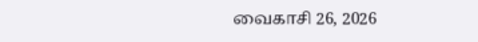வைகாசி 26, 2026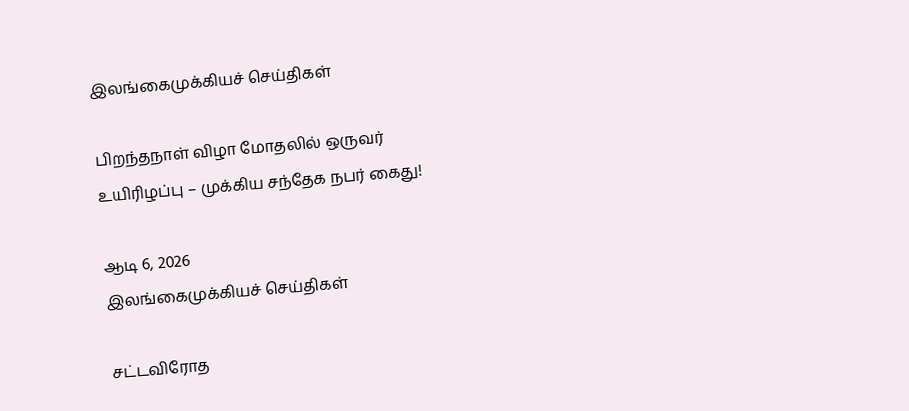இலங்கைமுக்கியச் செய்திகள்

பிறந்தநாள் விழா மோதலில் ஒருவர் உயிரிழப்பு – முக்கிய சந்தேக நபர் கைது!

ஆடி 6, 2026
இலங்கைமுக்கியச் செய்திகள்

சட்டவிரோத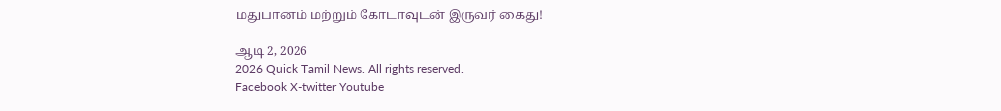மதுபானம் மற்றும் கோடாவுடன் இருவர் கைது!

ஆடி 2, 2026
2026 Quick Tamil News. All rights reserved.
Facebook X-twitter Youtube